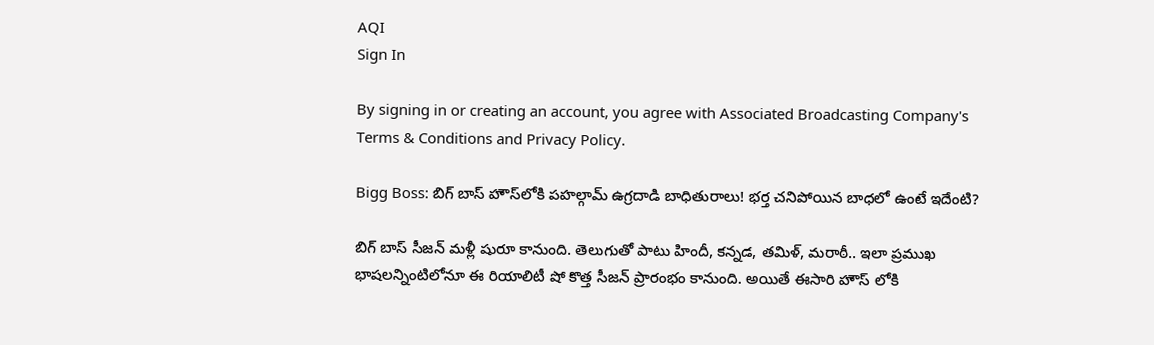AQI
Sign In

By signing in or creating an account, you agree with Associated Broadcasting Company's Terms & Conditions and Privacy Policy.

Bigg Boss: బిగ్‌ బాస్‌ హౌస్‌లోకి పహల్గామ్ ఉగ్రదాడి బాధితురాలు! భర్త చనిపోయిన బాధలో ఉంటే ఇదేంటి?

బిగ్ బాస్ సీజన్ మళ్లీ షురూ కానుంది. తెలుగుతో పాటు హిందీ, కన్నడ, తమిళ్, మరాఠీ.. ఇలా ప్రముఖ భాషలన్నింటిలోనూ ఈ రియాలిటీ షో కొత్త సీజన్ ప్రారంభం కానుంది. అయితే ఈసారి హౌస్ లోకి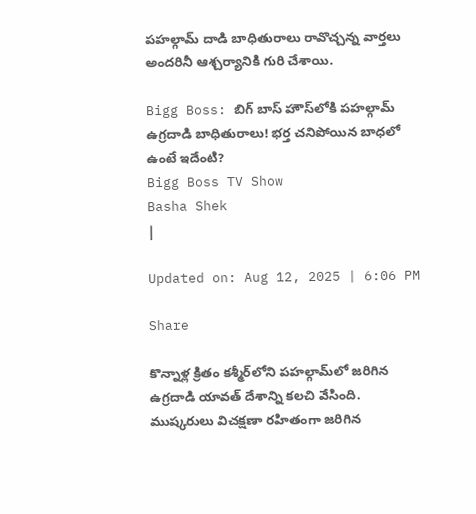పహల్గామ్ దాడి బాధితురాలు రావొచ్చన్న వార్తలు అందరినీ ఆశ్చర్యానికి గురి చేశాయి.

Bigg Boss: బిగ్‌ బాస్‌ హౌస్‌లోకి పహల్గామ్ ఉగ్రదాడి బాధితురాలు! భర్త చనిపోయిన బాధలో ఉంటే ఇదేంటి?
Bigg Boss TV Show
Basha Shek
|

Updated on: Aug 12, 2025 | 6:06 PM

Share

కొన్నాళ్ల క్రితం కశ్మీర్‌లోని పహల్గామ్‌లో జరిగిన ఉగ్రదాడి యావత్ దేశాన్ని కలచి వేసింది. ముష్కరులు విచక్షణా రహితంగా జరిగిన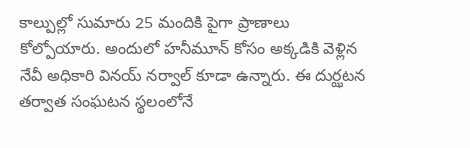కాల్పుల్లో సుమారు 25 మందికి పైగా ప్రాణాలు కోల్పోయారు. అందులో హనీమూన్ కోసం అక్కడికి వెళ్లిన నేవీ అధికారి వినయ్ నర్వాల్ కూడా ఉన్నారు. ఈ దుర్ఝటన తర్వాత సంఘటన స్థలంలోనే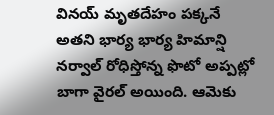వినయ్ మృతదేహం పక్కనే అతని భార్య భార్య హిమాన్షి నర్వాల్ రోధిస్తోన్న ఫొటో అప్పట్లో బాగా వైరల్ అయింది. ఆమెకు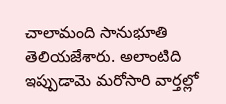చాలామంది సానుభూతి తెలియజేశారు. అలాంటిది ఇప్పుడామె మరోసారి వార్తల్లో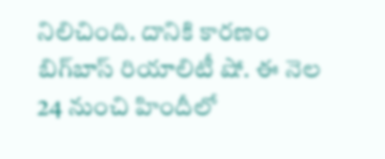నిలిచింది. దానికి కారణం బిగ్‌బాస్ రియాలిటీ షో. ఈ నెల 24 నుంచి హిందీలో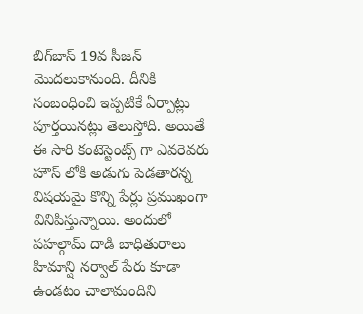బిగ్‌బాస్ 19వ సీజన్ మొదలుకానుంది. దీనికి సంబంధించి ఇప్పటికే ఏర్పాట్లు పూర్తయినట్లు తెలుస్తోది. అయితే ఈ సారి కంటెస్టెంట్స్ గా ఎవరెవరు హౌస్ లోకి అడుగు పెడతారన్న విషయమై కొన్ని పేర్లు ప్రముఖంగా వినిపిస్తున్నాయి. అందులో పహల్గామ్ దాడి బాధితురాలు హిమాన్షి నర్వాల్ పేరు కూడా ఉండటం చాలామందిని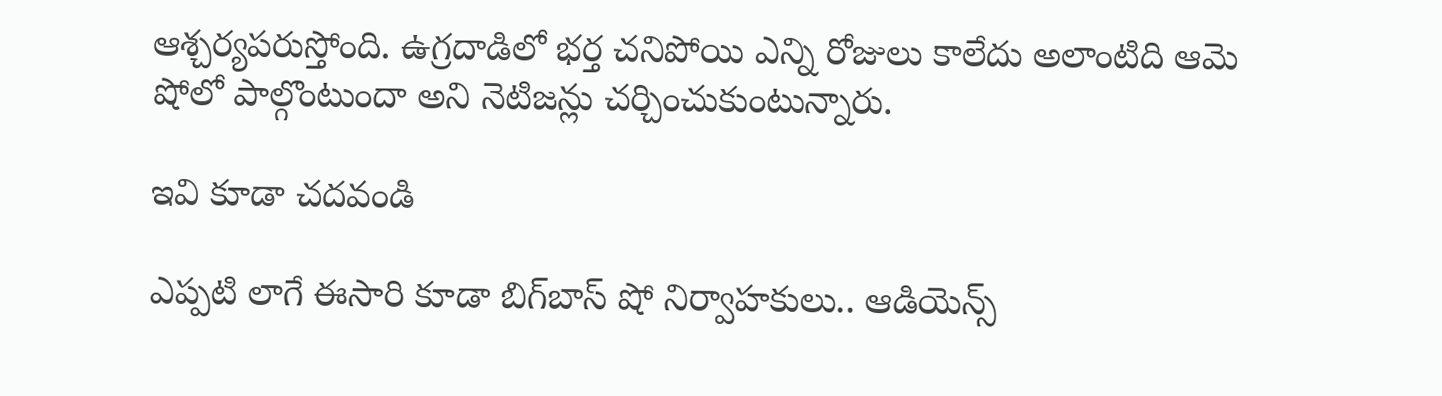ఆశ్చర్యపరుస్తోంది. ఉగ్రదాడిలో భర్త చనిపోయి ఎన్ని రోజులు కాలేదు అలాంటిది ఆమె షోలో పాల్గొంటుందా అని నెటిజన్లు చర్చించుకుంటున్నారు.

ఇవి కూడా చదవండి

ఎప్పటి లాగే ఈసారి కూడా బిగ్‌బాస్ షో నిర్వాహకులు.. ఆడియెన్స్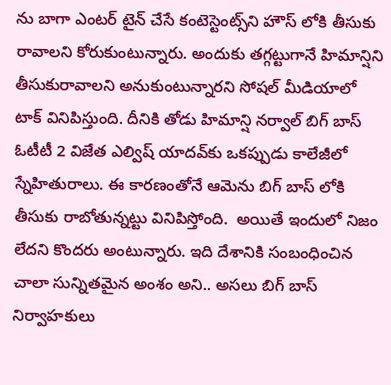ను బాగా ఎంటర్ టైన్ చేసే కంటెస్టెంట్స్‌ని హౌస్ లోకి తీసుకు రావాలని కోరుకుంటున్నారు. అందుకు తగ్గట్టుగానే హిమాన్షిని తీసుకురావాలని అనుకుంటున్నారని సోషల్ మీడియాలో టాక్ వినిపిస్తుంది. దీనికి తోడు హిమాన్షి నర్వాల్ బిగ్ బాస్ ఓటీటీ 2 విజేత ఎల్విష్ యాదవ్‌కు ఒకప్పుడు కాలేజీలో స్నేహితురాలు. ఈ కారణంతోనే ఆమెను బిగ్ బాస్ లోకి తీసుకు రాబోతున్నట్టు వినిపిస్తోంది.  అయితే ఇందులో నిజం లేదని కొందరు అంటున్నారు. ఇది దేశానికి సంబంధించిన చాలా సున్నితమైన అంశం అని.. అసలు బిగ్ బాస్ నిర్వాహకులు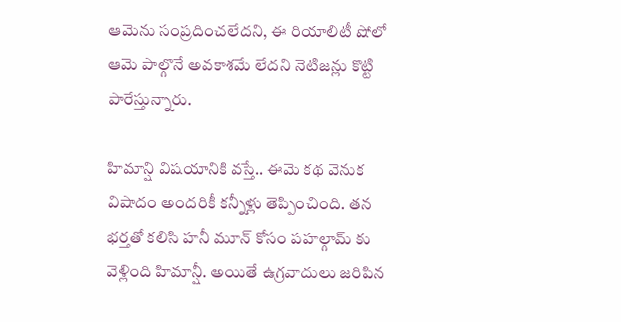ఆమెను సంప్రదించలేదని, ఈ రియాలిటీ షోలో ఆమె పాల్గొనే అవకాశమే లేదని నెటిజన్లు కొట్టి పారేస్తున్నారు.

హిమాన్షి విషయానికి వస్తే.. ఈమె కథ వెనుక విషాదం అందరికీ కన్నీళ్లు తెప్పించింది. తన భర్తతో కలిసి హనీ మూన్ కోసం పహల్గామ్ కు వెళ్లింది హిమాన్షీ. అయితే ఉగ్రవాదులు జరిపిన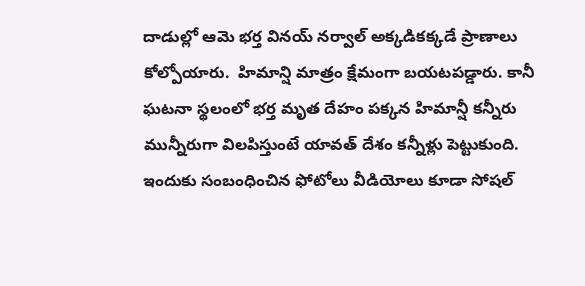దాడుల్లో ఆమె భర్త వినయ్ నర్వాల్ అక్కడికక్కడే ప్రాణాలు కోల్పోయారు.  హిమాన్షి మాత్రం క్షేమంగా బయటపడ్డారు. కానీ ఘటనా స్థలంలో భర్త మృత దేహం పక్కన హిమాన్షీ కన్నీరు మున్నీరుగా విలపిస్తుంటే యావత్ దేశం కన్నీళ్లు పెట్టుకుంది. ఇందుకు సంబంధించిన ఫోటోలు వీడియోలు కూడా సోషల్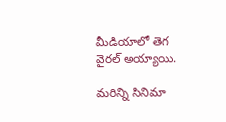మీడియాలో తెగ వైరల్ అయ్యాయి.

మరిన్ని సినిమా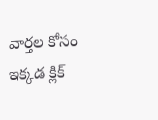వార్తల కోసం ఇక్కడ క్లిక్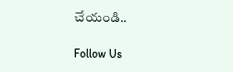చేయండి..

Follow Us